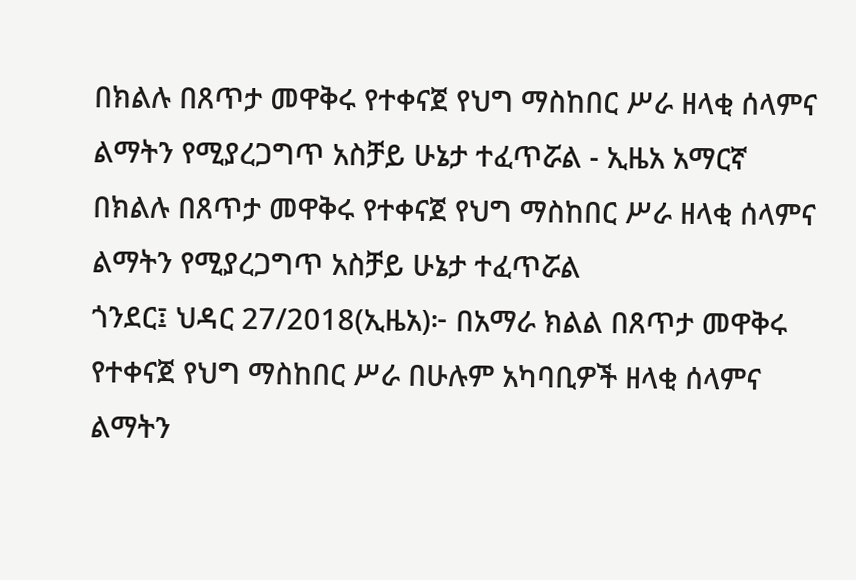በክልሉ በጸጥታ መዋቅሩ የተቀናጀ የህግ ማስከበር ሥራ ዘላቂ ሰላምና ልማትን የሚያረጋግጥ አስቻይ ሁኔታ ተፈጥሯል - ኢዜአ አማርኛ
በክልሉ በጸጥታ መዋቅሩ የተቀናጀ የህግ ማስከበር ሥራ ዘላቂ ሰላምና ልማትን የሚያረጋግጥ አስቻይ ሁኔታ ተፈጥሯል
ጎንደር፤ ህዳር 27/2018(ኢዜአ)፦ በአማራ ክልል በጸጥታ መዋቅሩ የተቀናጀ የህግ ማስከበር ሥራ በሁሉም አካባቢዎች ዘላቂ ሰላምና ልማትን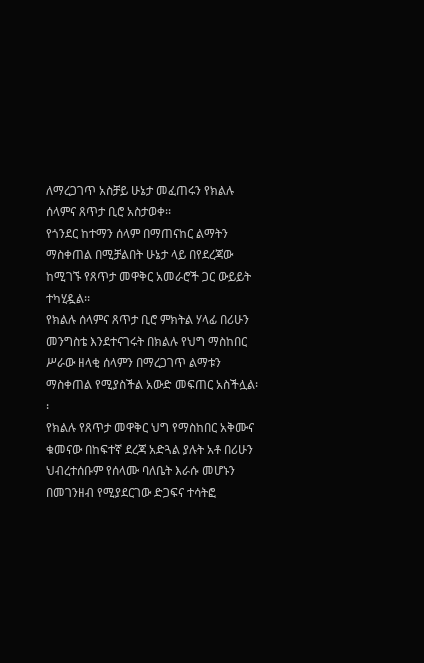ለማረጋገጥ አስቻይ ሁኔታ መፈጠሩን የክልሉ ሰላምና ጸጥታ ቢሮ አስታወቀ፡፡
የጎንደር ከተማን ሰላም በማጠናከር ልማትን ማስቀጠል በሚቻልበት ሁኔታ ላይ በየደረጃው ከሚገኙ የጸጥታ መዋቅር አመራሮች ጋር ውይይት ተካሂዷል፡፡
የክልሉ ሰላምና ጸጥታ ቢሮ ምክትል ሃላፊ በሪሁን መንግስቴ እንደተናገሩት በክልሉ የህግ ማስከበር ሥራው ዘላቂ ሰላምን በማረጋገጥ ልማቱን ማስቀጠል የሚያስችል አውድ መፍጠር አስችሏል፡፡
የክልሉ የጸጥታ መዋቅር ህግ የማስከበር አቅሙና ቁመናው በከፍተኛ ደረጃ አድጓል ያሉት አቶ በሪሁን ህብረተሰቡም የሰላሙ ባለቤት እራሱ መሆኑን በመገንዘብ የሚያደርገው ድጋፍና ተሳትፎ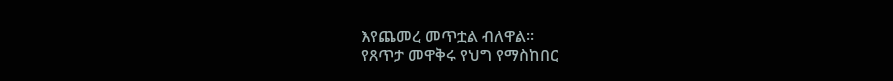እየጨመረ መጥቷል ብለዋል፡፡
የጸጥታ መዋቅሩ የህግ የማስከበር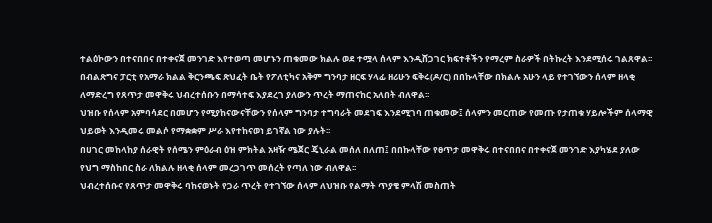ተልዕኮውን በተናበበና በተቀናጀ መንገድ እየተወጣ መሆኑን ጠቁመው ክልሉ ወደ ተሟላ ሰላም እንዲሸጋገር ክፍተቶችን የማረም ስራዎች በትኩረት እንደሚሰሩ ገልጸዋል፡፡
በብልጽግና ፓርቲ የአማራ ክልል ቅርንጫፍ ጽህፈት ቤት የፖለቲካና አቅም ግንባታ ዘርፍ ሃላፊ ዘሪሁን ፍቅሩ(ዶ/ር) በበኩላቸው በክልሉ አሁን ላይ የተገኘውን ሰላም ዘላቂ ለማድረግ የጸጥታ መዋቅሩ ህብረተሰቡን በማሳተፍ እያደረገ ያለውን ጥረት ማጠናከር አለበት ብለዋል፡፡
ህዝቡ የሰላም አምባሳደር በመሆን የሚያከናውናቸውን የሰላም ግንባታ ተግባራት መደገፍ እንደሚገባ ጠቁመው፤ ሰላምን መርጠው የመጡ የታጠቁ ሃይሎችም ሰላማዊ ህይወት እንዲመሩ መልሶ የማቋቋም ሥራ እየተከናወነ ይገኛል ነው ያሉት፡፡
በሀገር መከላከያ ሰራዊት የሰሜን ምዕራብ ዕዝ ምክትል አዛዥ ሜጀር ጄኒራል መሰለ በለጠ፤ በበኩላቸው የፀጥታ መዋቅሩ በተናበበና በተቀናጀ መንገድ እያካሄደ ያለው የህግ ማስከበር ስራ ለክልሉ ዘላቂ ሰላም መረጋገጥ መሰረት የጣለ ነው ብለዋል፡፡
ህብረተሰቡና የጸጥታ መዋቅሩ ባከናወኑት የጋራ ጥረት የተገኘው ሰላም ለህዝቡ የልማት ጥያቄ ምላሽ መስጠት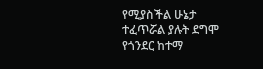የሚያስችል ሁኔታ ተፈጥሯል ያሉት ደግሞ የጎንደር ከተማ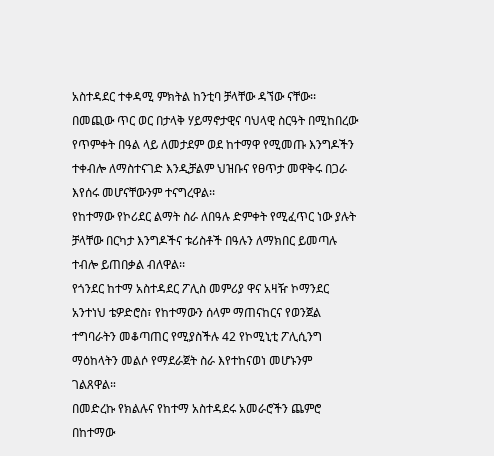አስተዳደር ተቀዳሚ ምክትል ከንቲባ ቻላቸው ዳኘው ናቸው፡፡
በመጪው ጥር ወር በታላቅ ሃይማኖታዊና ባህላዊ ስርዓት በሚከበረው የጥምቀት በዓል ላይ ለመታደም ወደ ከተማዋ የሚመጡ እንግዶችን ተቀብሎ ለማስተናገድ እንዲቻልም ህዝቡና የፀጥታ መዋቅሩ በጋራ እየሰሩ መሆናቸውንም ተናግረዋል፡፡
የከተማው የኮሪደር ልማት ስራ ለበዓሉ ድምቀት የሚፈጥር ነው ያሉት ቻላቸው በርካታ እንግዶችና ቱሪስቶች በዓሉን ለማክበር ይመጣሉ ተብሎ ይጠበቃል ብለዋል፡፡
የጎንደር ከተማ አስተዳደር ፖሊስ መምሪያ ዋና አዛዥ ኮማንደር አንተነህ ቴዎድሮስ፣ የከተማውን ሰላም ማጠናከርና የወንጀል ተግባራትን መቆጣጠር የሚያስችሉ 42 የኮሚኒቲ ፖሊሲንግ ማዕከላትን መልሶ የማደራጀት ስራ እየተከናወነ መሆኑንም ገልጸዋል።
በመድረኩ የክልሉና የከተማ አስተዳደሩ አመራሮችን ጨምሮ በከተማው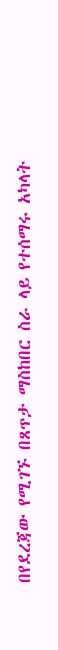በየደረጃው የሚገኙ በጸጥታ ማስከበር ስራ ላይ የተሰማሩ አካላት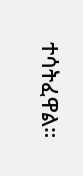ተሳትፈዋል።